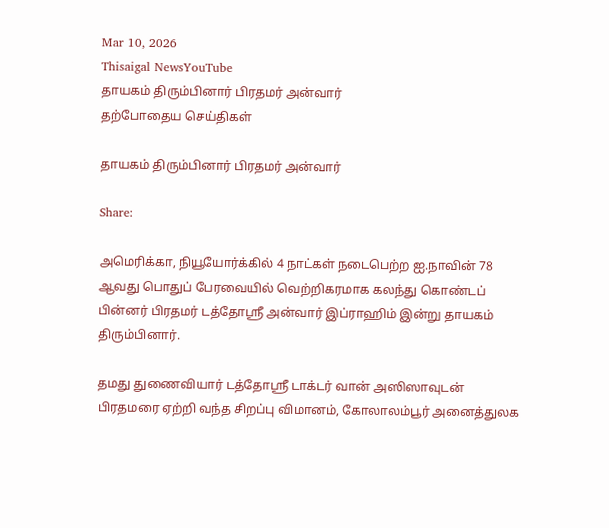Mar 10, 2026
Thisaigal NewsYouTube
தாயகம் திரும்பினார் பிரதமர் அன்வார்
தற்போதைய செய்திகள்

தாயகம் திரும்பினார் பிரதமர் அன்வார்

Share:

அமெரிக்கா, நியூயோர்க்கில் 4 நாட்கள் நடைபெற்ற ஐ.நாவின் 78 ஆவது பொதுப் பேரவையில் வெற்றிகரமாக கலந்து கொண்டப் பின்னர் பிரதமர் டத்தோஸ்ரீ அன்வார் இப்ராஹிம் இன்று தாயகம் திரும்பினார்.

தமது துணைவியார் டத்தோஸ்ரீ டாக்டர் வான் அஸிஸாவுடன் பிரதமரை ஏற்றி வந்த சிறப்பு விமானம், கோலாலம்பூர் அனைத்துலக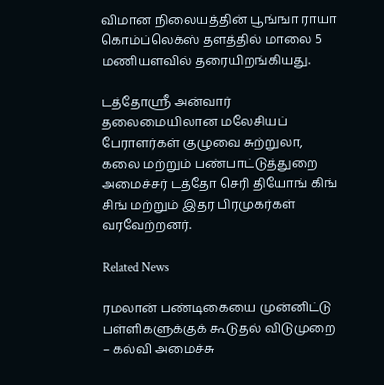விமான நிலையத்தின் பூங்ஙா ராயா கொம்ப்லெக்ஸ் தளத்தில் மாலை 5 மணியளவில் தரையிறங்கியது.

டத்தோஸ்ரீ அன்வார் தலைமையிலான மலேசியப் பேராளர்கள் குழுவை சுற்றுலா, கலை மற்றும் பண்பாட்டுத்துறை அமைச்சர் டத்தோ செரி தியோங் கிங் சிங் மற்றும் இதர பிரமுகர்கள் வரவேற்றனர்.

Related News

ரமலான் பண்டிகையை முன்னிட்டு பள்ளிகளுக்குக் கூடுதல் விடுமுறை – கல்வி அமைச்சு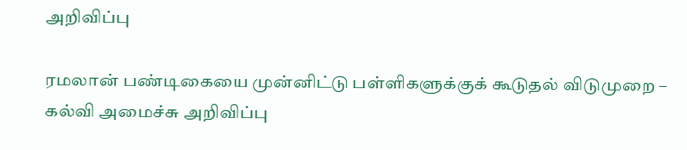அறிவிப்பு

ரமலான் பண்டிகையை முன்னிட்டு பள்ளிகளுக்குக் கூடுதல் விடுமுறை – கல்வி அமைச்சு அறிவிப்பு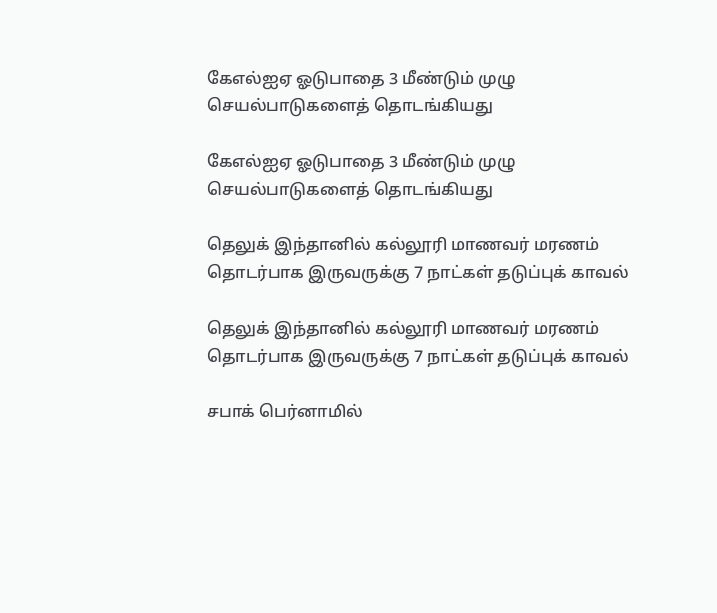கேஎல்ஐஏ ஓடுபாதை 3 மீண்டும் முழு செயல்பாடுகளைத் தொடங்கியது

கேஎல்ஐஏ ஓடுபாதை 3 மீண்டும் முழு செயல்பாடுகளைத் தொடங்கியது

தெலுக் இந்தானில் கல்லூரி மாணவர் மரணம் தொடர்பாக இருவருக்கு 7 நாட்கள் தடுப்புக் காவல்

தெலுக் இந்தானில் கல்லூரி மாணவர் மரணம் தொடர்பாக இருவருக்கு 7 நாட்கள் தடுப்புக் காவல்

சபாக் பெர்னாமில்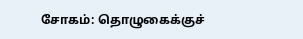சோகம்: தொழுகைக்குச்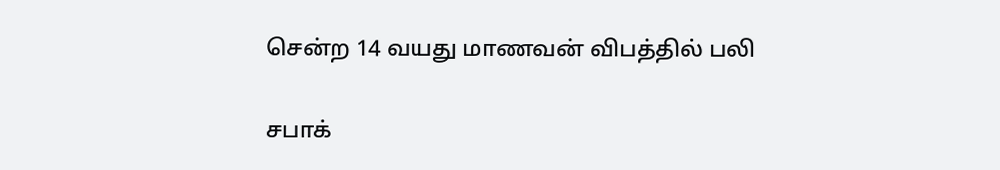சென்ற 14 வயது மாணவன் விபத்தில் பலி

சபாக்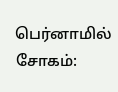பெர்னாமில் சோகம்: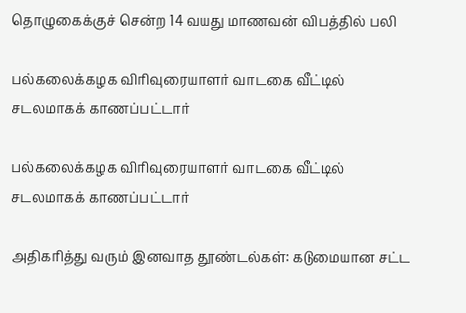தொழுகைக்குச் சென்ற 14 வயது மாணவன் விபத்தில் பலி

பல்கலைக்கழக விரிவுரையாளர் வாடகை வீட்டில் சடலமாகக் காணப்பட்டார்

பல்கலைக்கழக விரிவுரையாளர் வாடகை வீட்டில் சடலமாகக் காணப்பட்டார்

அதிகரித்து வரும் இனவாத தூண்டல்கள்: கடுமையான சட்ட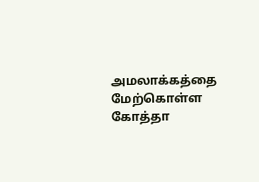அமலாக்கத்தை மேற்கொள்ள கோத்தா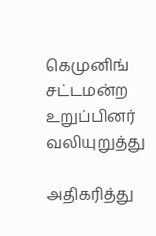கெமுனிங் சட்டமன்ற உறுப்பினர் வலியுறுத்து

அதிகரித்து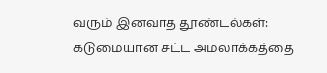வரும் இனவாத தூண்டல்கள்: கடுமையான சட்ட அமலாக்கத்தை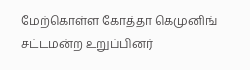மேற்கொள்ள கோத்தா கெமுனிங் சட்டமன்ற உறுப்பினர்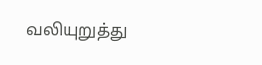வலியுறுத்து